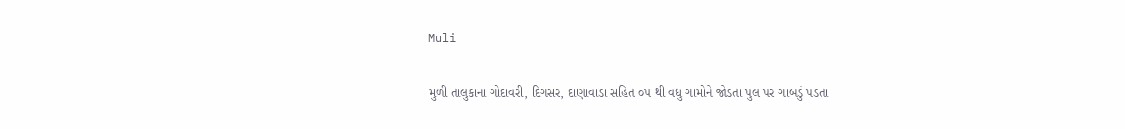Muli

મુળી તાલુકાના ગોદાવરી, દિગસર, દાણાવાડા સહિત ૦૫ થી વધુ ગામોને જોડતા પુલ પર ગાબડું પડતા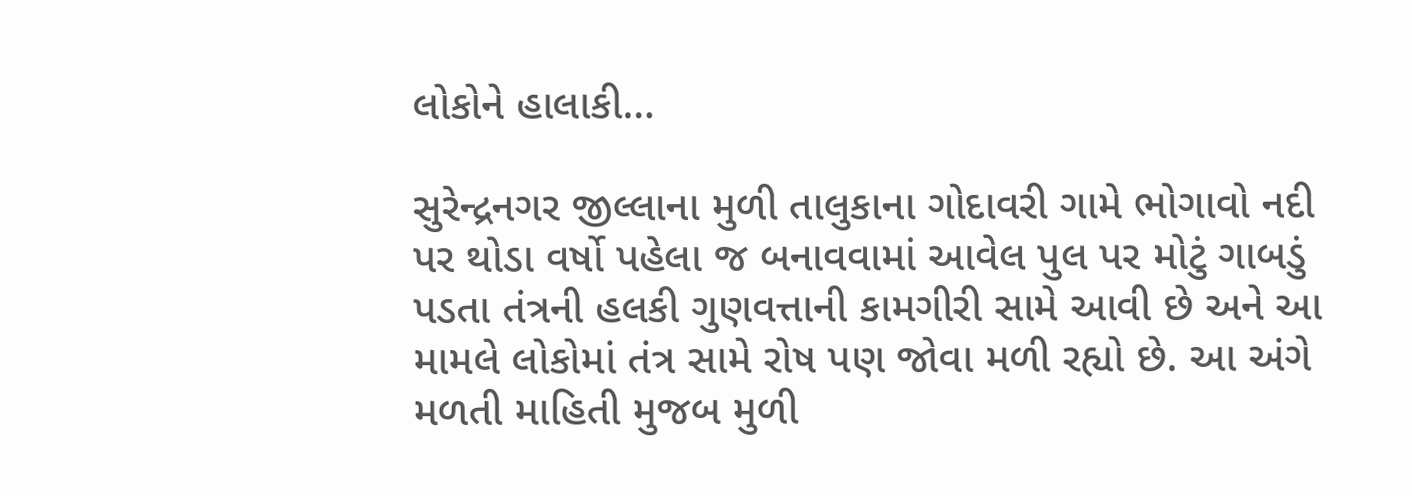લોકોને હાલાકી…

સુરેન્દ્રનગર જીલ્લાના મુળી તાલુકાના ગોદાવરી ગામે ભોગાવો નદી પર થોડા વર્ષો પહેલા જ બનાવવામાં આવેલ પુલ પર મોટું ગાબડું પડતા તંત્રની હલકી ગુણવત્તાની કામગીરી સામે આવી છે અને આ મામલે લોકોમાં તંત્ર સામે રોષ પણ જોવા મળી રહ્યો છે. આ અંગે મળતી માહિતી મુજબ મુળી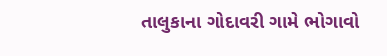તાલુકાના ગોદાવરી ગામે ભોગાવો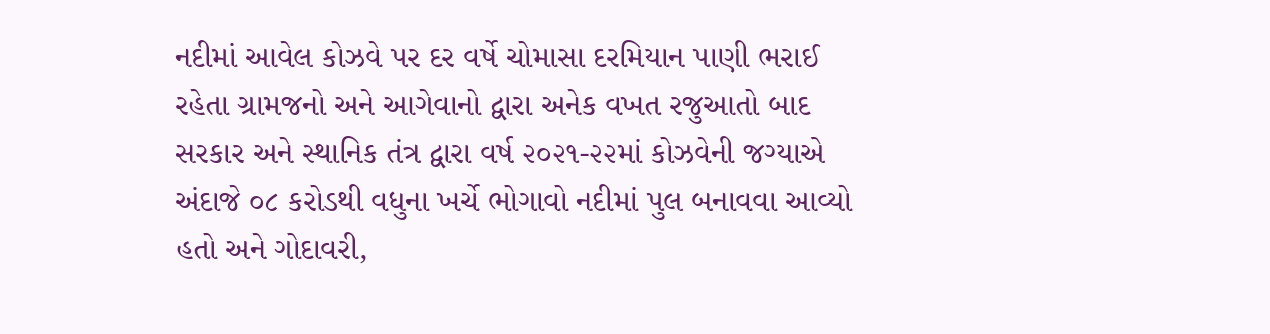નદીમાં આવેલ કોઝવે પર દર વર્ષે ચોમાસા દરમિયાન પાણી ભરાઈ રહેતા ગ્રામજનો અને આગેવાનો દ્વારા અનેક વખત રજુઆતો બાદ સરકાર અને સ્થાનિક તંત્ર દ્વારા વર્ષ ૨૦૨૧-૨૨માં કોઝવેની જગ્યાએ અંદાજે ૦૮ કરોડથી વધુના ખર્ચે ભોગાવો નદીમાં પુલ બનાવવા આવ્યો હતો અને ગોદાવરી,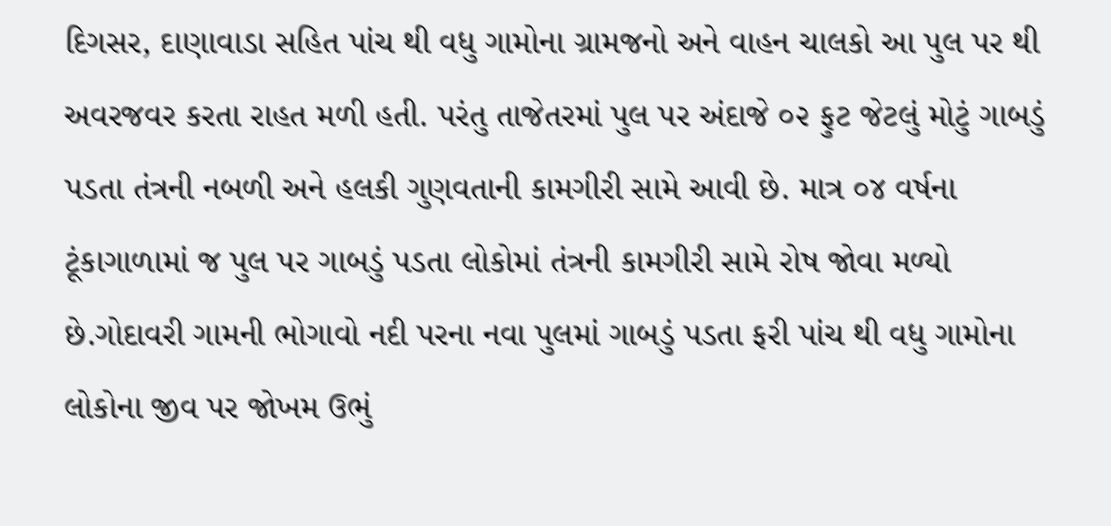દિગસર, દાણાવાડા સહિત પાંચ થી વધુ ગામોના ગ્રામજનો અને વાહન ચાલકો આ પુલ પર થી અવરજવર કરતા રાહત મળી હતી. પરંતુ તાજેતરમાં પુલ પર અંદાજે ૦૨ ફુટ જેટલું મોટું ગાબડું પડતા તંત્રની નબળી અને હલકી ગુણવતાની કામગીરી સામે આવી છે. માત્ર ૦૪ વર્ષના ટૂંકાગાળામાં જ પુલ પર ગાબડું પડતા લોકોમાં તંત્રની કામગીરી સામે રોષ જોવા મળ્યો છે.ગોદાવરી ગામની ભોગાવો નદી પરના નવા પુલમાં ગાબડું પડતા ફરી પાંચ થી વધુ ગામોના લોકોના જીવ પર જોખમ ઉભું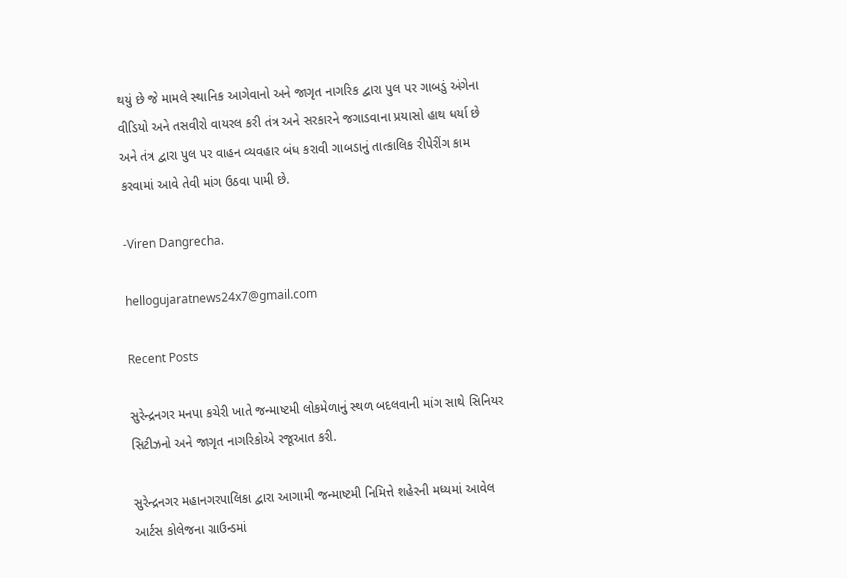થયું છે જે મામલે સ્થાનિક આગેવાનો અને જાગૃત નાગરિક દ્વારા પુલ પર ગાબડું અંગેના વીડિયો અને તસવીરો વાયરલ કરી તંત્ર અને સરકારને જગાડવાના પ્રયાસો હાથ ધર્યા છે અને તંત્ર દ્વારા પુલ પર વાહન વ્યવહાર બંધ કરાવી ગાબડાનું તાત્કાલિક રીપેરીંગ કામ કરવામાં આવે તેવી માંગ ઉઠવા પામી છે.

-Viren Dangrecha.

hellogujaratnews24x7@gmail.com

Recent Posts

સુરેન્દ્રનગર મનપા કચેરી ખાતે જન્માષ્ટમી લોકમેળાનું સ્થળ બદલવાની માંગ સાથે સિનિયર સિટીઝનો અને જાગૃત નાગરિકોએ રજૂઆત કરી.

સુરેન્દ્રનગર મહાનગરપાલિકા દ્વારા આગામી જન્માષ્ટમી નિમિત્તે શહેરની મધ્યમાં આવેલ આર્ટસ કોલેજના ગ્રાઉન્ડમાં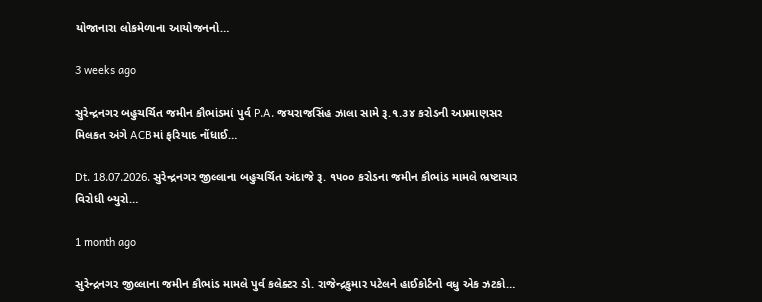યોજાનારા લોકમેળાના આયોજનનો…

3 weeks ago

સુરેન્દ્રનગર બહુચર્ચિત જમીન કૌભાંડમાં પુર્વ P.A. જયરાજસિંહ ઝાલા સામે રૂ.૧.૩૪ કરોડની અપ્રમાણસર મિલકત અંગે ACBમાં ફરિયાદ નોંધાઈ…

Dt. 18.07.2026. સુરેન્દ્રનગર જીલ્લાના બહુચર્ચિત અંદાજે રૂ. ૧૫૦૦ કરોડના જમીન કૌભાંડ મામલે ભ્રષ્ટાચાર વિરોધી બ્યુરો…

1 month ago

સુરેન્દ્રનગર જીલ્લાના જમીન કૌભાંડ મામલે પુર્વ કલેક્ટર ડો. રાજેન્દ્રકુમાર પટેલને હાઈકોર્ટનો વધુ એક ઝટકો…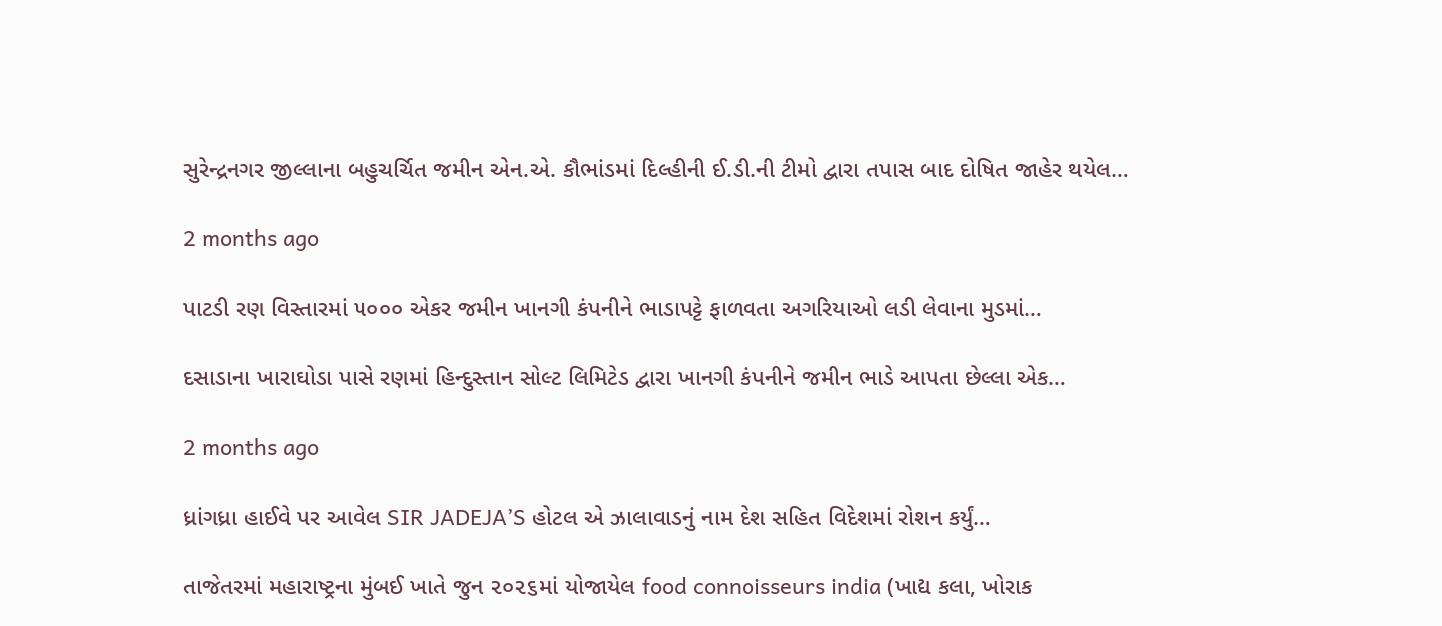સુરેન્દ્રનગર જીલ્લાના બહુચર્ચિત જમીન એન.એ. કૌભાંડમાં દિલ્હીની ઈ.ડી.ની ટીમો દ્વારા તપાસ બાદ દોષિત જાહેર થયેલ…

2 months ago

પાટડી રણ વિસ્તારમાં ૫૦૦૦ એકર જમીન ખાનગી કંપનીને ભાડાપટ્ટે ફાળવતા અગરિયાઓ લડી લેવાના મુડમાં…

દસાડાના ખારાઘોડા પાસે રણમાં હિન્દુસ્તાન સોલ્ટ લિમિટેડ દ્વારા ખાનગી કંપનીને જમીન ભાડે આપતા છેલ્લા એક…

2 months ago

ધ્રાંગધ્રા હાઈવે પર આવેલ SIR JADEJA’S હોટલ એ ઝાલાવાડનું નામ દેશ સહિત વિદેશમાં રોશન કર્યું…

તાજેતરમાં મહારાષ્ટ્રના મુંબઈ ખાતે જુન ૨૦૨૬માં યોજાયેલ food connoisseurs india (ખાદ્ય કલા, ખોરાક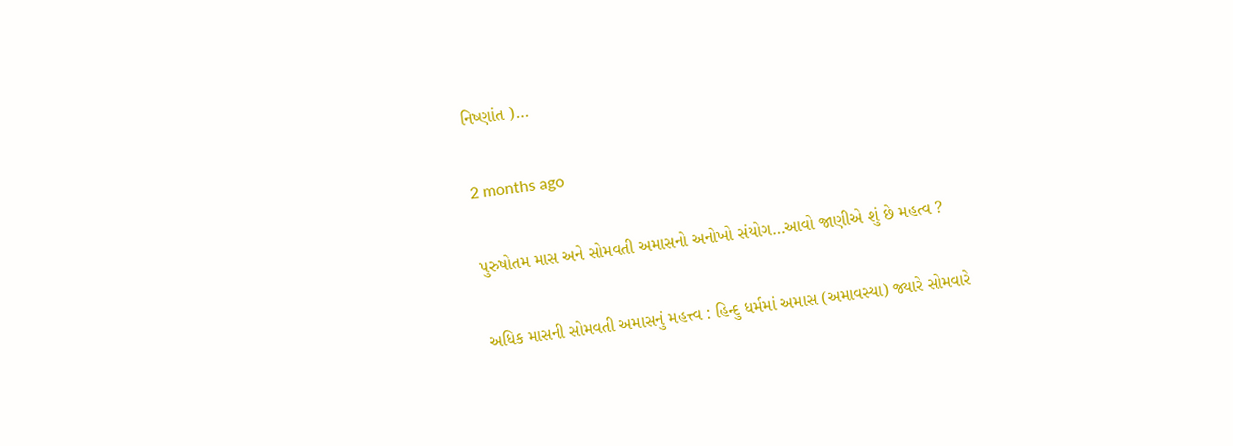નિષ્ણાંત )…

2 months ago

પુરુષોતમ માસ અને સોમવતી અમાસનો અનોખો સંયોગ…આવો જાણીએ શું છે મહત્વ ?

અધિક માસની સોમવતી અમાસનું મહત્ત્વ : હિન્દુ ધર્મમાં અમાસ (અમાવસ્યા) જ્યારે સોમવારે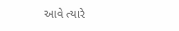આવે ત્યારે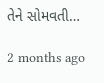તેને સોમવતી…

2 months ago